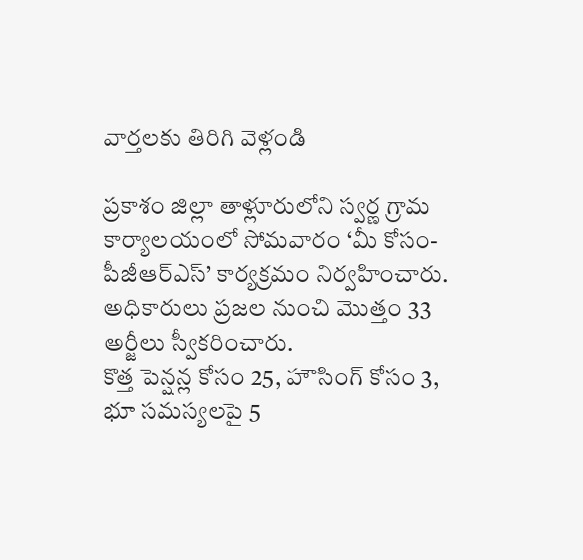వార్తలకు తిరిగి వెళ్లండి

ప్రకాశం జిల్లా తాళ్లూరులోని స్వర్ణ గ్రామ కార్యాలయంలో సోమవారం ‘మీ కోసం-పీజీఆర్ఎస్’ కార్యక్రమం నిర్వహించారు. అధికారులు ప్రజల నుంచి మొత్తం 33 అర్జీలు స్వీకరించారు.
కొత్త పెన్షన్ల కోసం 25, హౌసింగ్ కోసం 3, భూ సమస్యలపై 5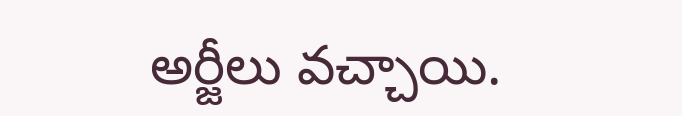అర్జీలు వచ్చాయి.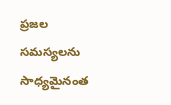ప్రజల సమస్యలను సాధ్యమైనంత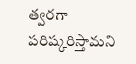త్వరగా పరిష్కరిస్తామని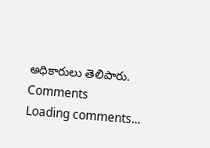అధికారులు తెలిపారు.
Comments
Loading comments...